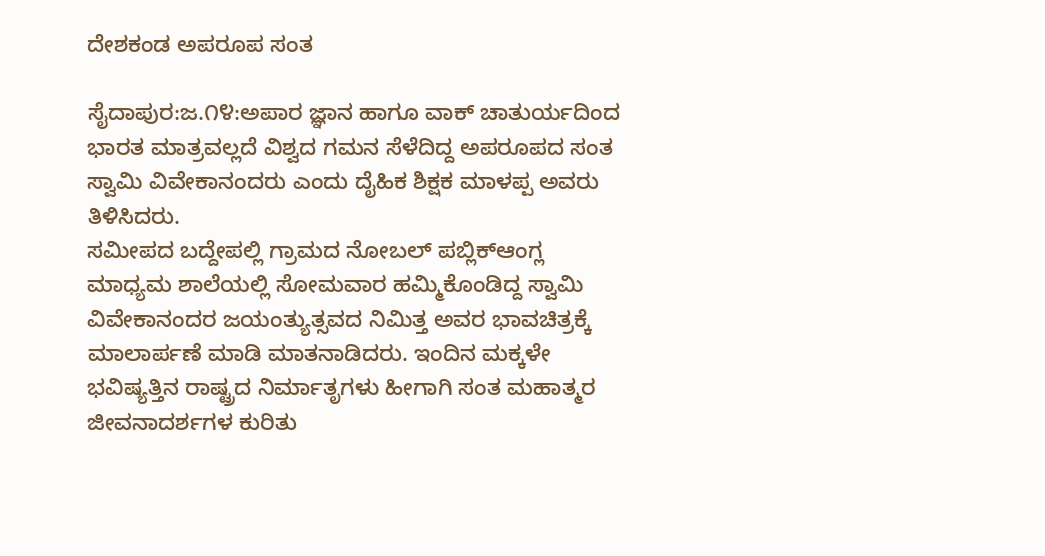ದೇಶಕಂಡ ಅಪರೂಪ ಸಂತ

ಸೈದಾಪುರ:ಜ.೧೪:ಅಪಾರ ಜ್ಞಾನ ಹಾಗೂ ವಾಕ್ ಚಾತುರ್ಯದಿಂದ ಭಾರತ ಮಾತ್ರವಲ್ಲದೆ ವಿಶ್ವದ ಗಮನ ಸೆಳೆದಿದ್ದ ಅಪರೂಪದ ಸಂತ ಸ್ವಾಮಿ ವಿವೇಕಾನಂದರು ಎಂದು ದೈಹಿಕ ಶಿಕ್ಷಕ ಮಾಳಪ್ಪ ಅವರು ತಿಳಿಸಿದರು.
ಸಮೀಪದ ಬದ್ದೇಪಲ್ಲಿ ಗ್ರಾಮದ ನೋಬಲ್ ಪಬ್ಲಿಕ್‌ಆಂಗ್ಲ ಮಾಧ್ಯಮ ಶಾಲೆಯಲ್ಲಿ ಸೋಮವಾರ ಹಮ್ಮಿಕೊಂಡಿದ್ದ ಸ್ವಾಮಿ ವಿವೇಕಾನಂದರ ಜಯಂತ್ಯುತ್ಸವದ ನಿಮಿತ್ತ ಅವರ ಭಾವಚಿತ್ರಕ್ಕೆ ಮಾಲಾರ್ಪಣೆ ಮಾಡಿ ಮಾತನಾಡಿದರು. ಇಂದಿನ ಮಕ್ಕಳೇ ಭವಿಷ್ಯತ್ತಿನ ರಾಷ್ಟ್ರದ ನಿರ್ಮಾತೃಗಳು ಹೀಗಾಗಿ ಸಂತ ಮಹಾತ್ಮರ ಜೀವನಾದರ್ಶಗಳ ಕುರಿತು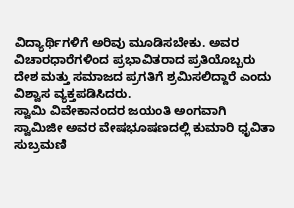ವಿದ್ಯಾರ್ಥಿಗಳಿಗೆ ಅರಿವು ಮೂಡಿಸಬೇಕು. ಅವರ ವಿಚಾರಧಾರೆಗಳಿಂದ ಪ್ರಭಾವಿತರಾದ ಪ್ರತಿಯೊಬ್ಬರು ದೇಶ ಮತ್ತು ಸಮಾಜದ ಪ್ರಗತಿಗೆ ಶ್ರಮಿಸಲಿದ್ದಾರೆ ಎಂದು ವಿಶ್ವಾಸ ವ್ಯಕ್ತಪಡಿಸಿದರು.
ಸ್ವಾಮಿ ವಿವೇಕಾನಂದರ ಜಯಂತಿ ಅಂಗವಾಗಿ ಸ್ವಾಮಿಜೀ ಅವರ ವೇಷಭೂಷಣದಲ್ಲಿ ಕುಮಾರಿ ಧೃವಿತಾ ಸುಬ್ರಮಣಿ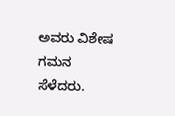ಅವರು ವಿಶೇಷ ಗಮನ ಸೆಳೆದರು.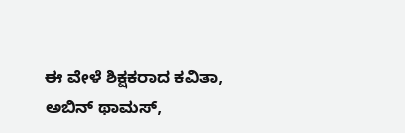ಈ ವೇಳೆ ಶಿಕ್ಷಕರಾದ ಕವಿತಾ, ಅಬಿನ್ ಥಾಮಸ್,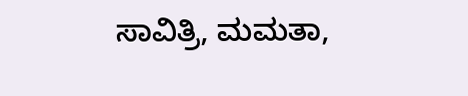ಸಾವಿತ್ರಿ, ಮಮತಾ,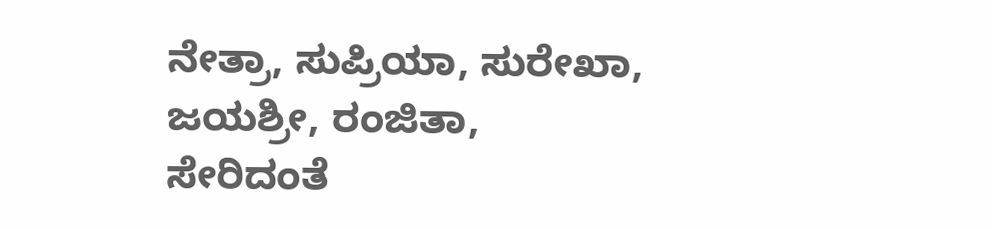ನೇತ್ರಾ, ಸುಪ್ರಿಯಾ, ಸುರೇಖಾ, ಜಯಶ್ರೀ, ರಂಜಿತಾ, ಸೇರಿದಂತೆ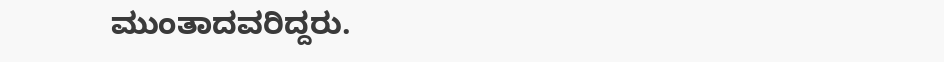ಮುಂತಾದವರಿದ್ದರು.